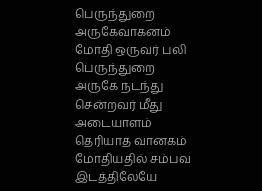பெருந்துறை அருகேவாகனம் மோதி ஒருவர் பலி
பெருந்துறை அருகே நடந்து சென்றவர் மீது அடையாளம் தெரியாத வானகம் மோதியதில் சம்பவ இடத்திலேயே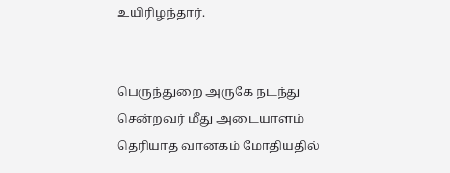உயிரிழந்தார்.


பெருந்துறை அருகே நடந்து சென்றவர் மீது அடையாளம் தெரியாத வானகம் மோதியதில்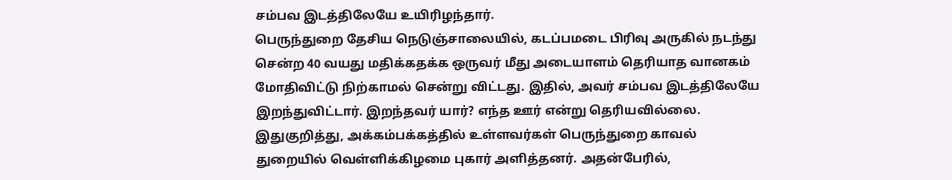சம்பவ இடத்திலேயே உயிரிழந்தார்.
பெருந்துறை தேசிய நெடுஞ்சாலையில், கடப்பமடை பிரிவு அருகில் நடந்து சென்ற 40 வயது மதிக்கதக்க ஒருவர் மீது அடையாளம் தெரியாத வானகம் மோதிவிட்டு நிற்காமல் சென்று விட்டது. இதில், அவர் சம்பவ இடத்திலேயே இறந்துவிட்டார். இறந்தவர் யார்? எந்த ஊர் என்று தெரியவில்லை. இதுகுறித்து, அக்கம்பக்கத்தில் உள்ளவர்கள் பெருந்துறை காவல் துறையில் வெள்ளிக்கிழமை புகார் அளித்தனர். அதன்பேரில்,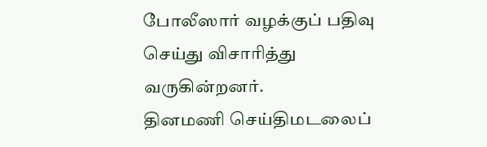போலீஸார் வழக்குப் பதிவு செய்து விசாரித்து வருகின்றனர்.
தினமணி செய்திமடலைப்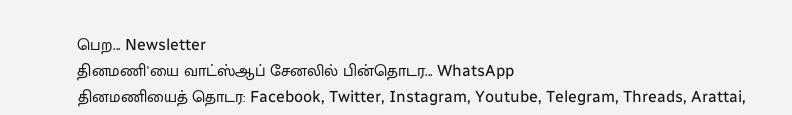பெற... Newsletter
தினமணி'யை வாட்ஸ்ஆப் சேனலில் பின்தொடர... WhatsApp
தினமணியைத் தொடர: Facebook, Twitter, Instagram, Youtube, Telegram, Threads, Arattai,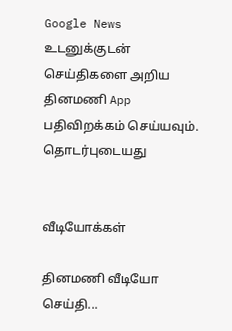Google News
உடனுக்குடன் செய்திகளை அறிய தினமணி App பதிவிறக்கம் செய்யவும்.
தொடர்புடையது


வீடியோக்கள்

தினமணி வீடியோ செய்தி...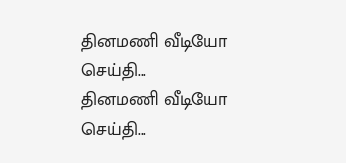தினமணி வீடியோ செய்தி...
தினமணி வீடியோ செய்தி...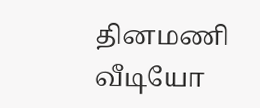தினமணி வீடியோ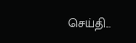செய்தி...